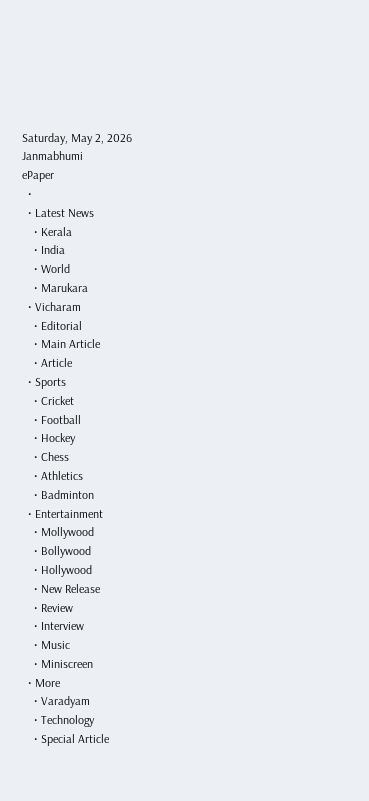Saturday, May 2, 2026
Janmabhumi
ePaper
  •
  • Latest News
    • Kerala
    • India
    • World
    • Marukara
  • Vicharam
    • Editorial
    • Main Article
    • Article
  • Sports
    • Cricket
    • Football
    • Hockey
    • Chess
    • Athletics
    • Badminton
  • Entertainment
    • Mollywood
    • Bollywood
    • Hollywood
    • New Release
    • Review
    • Interview
    • Music
    • Miniscreen
  • More
    • Varadyam
    • Technology
    • Special Article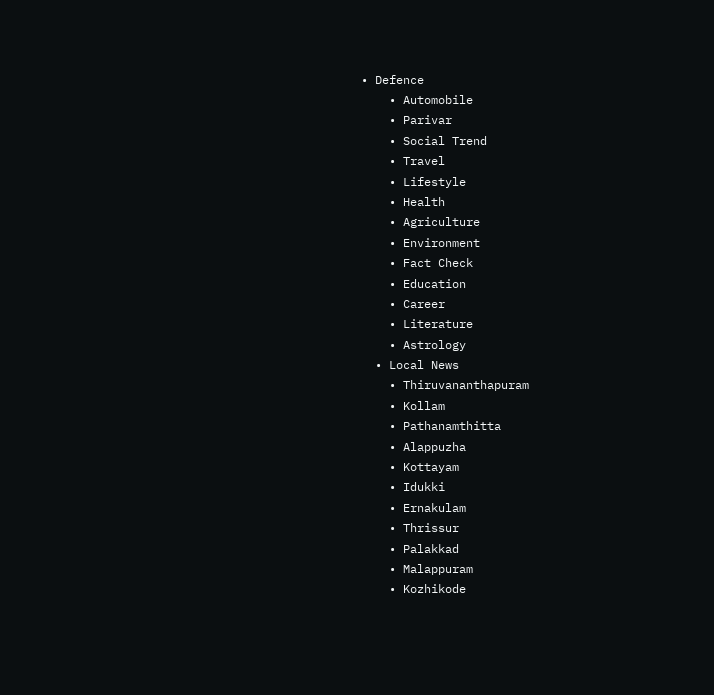• Defence
    • Automobile
    • Parivar
    • Social Trend
    • Travel
    • Lifestyle
    • Health
    • Agriculture
    • Environment
    • Fact Check
    • Education
    • Career
    • Literature
    • Astrology
  • Local News
    • Thiruvananthapuram
    • Kollam
    • Pathanamthitta
    • Alappuzha
    • Kottayam
    • Idukki
    • Ernakulam
    • Thrissur
    • Palakkad
    • Malappuram
    • Kozhikode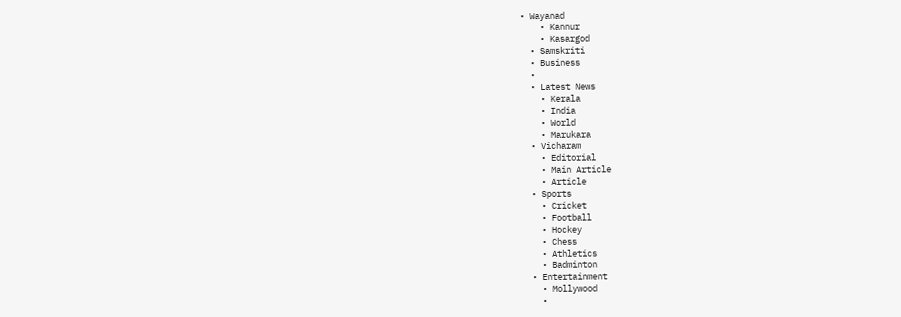• Wayanad
    • Kannur
    • Kasargod
  • Samskriti
  • Business
  •
  • Latest News
    • Kerala
    • India
    • World
    • Marukara
  • Vicharam
    • Editorial
    • Main Article
    • Article
  • Sports
    • Cricket
    • Football
    • Hockey
    • Chess
    • Athletics
    • Badminton
  • Entertainment
    • Mollywood
    •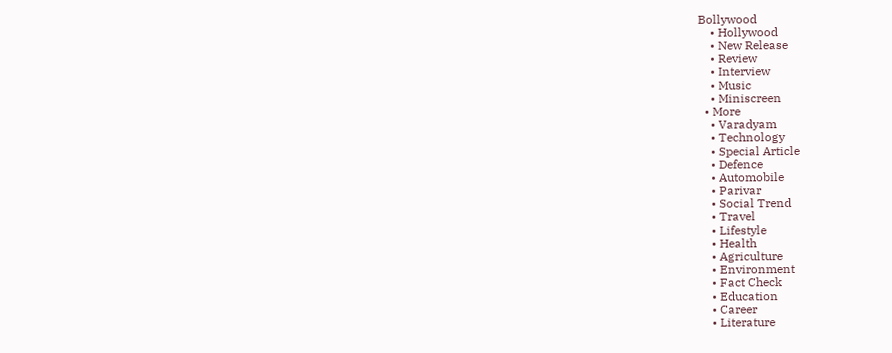Bollywood
    • Hollywood
    • New Release
    • Review
    • Interview
    • Music
    • Miniscreen
  • More
    • Varadyam
    • Technology
    • Special Article
    • Defence
    • Automobile
    • Parivar
    • Social Trend
    • Travel
    • Lifestyle
    • Health
    • Agriculture
    • Environment
    • Fact Check
    • Education
    • Career
    • Literature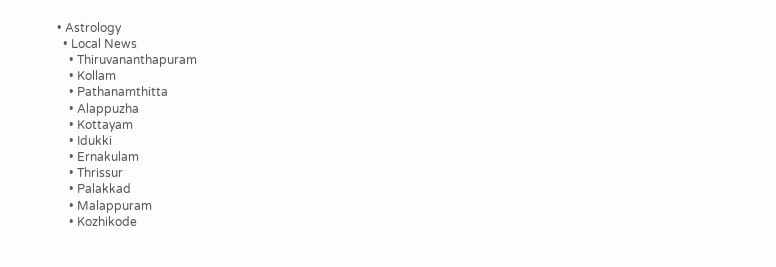• Astrology
  • Local News
    • Thiruvananthapuram
    • Kollam
    • Pathanamthitta
    • Alappuzha
    • Kottayam
    • Idukki
    • Ernakulam
    • Thrissur
    • Palakkad
    • Malappuram
    • Kozhikode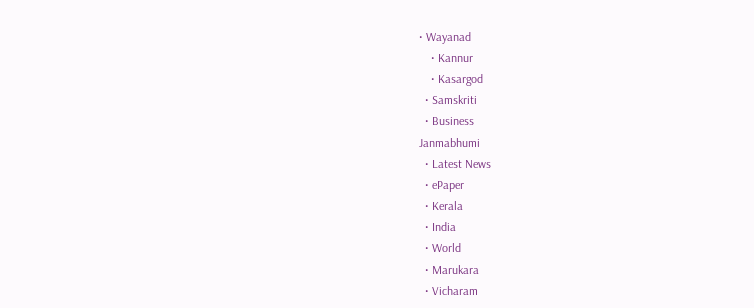• Wayanad
    • Kannur
    • Kasargod
  • Samskriti
  • Business
Janmabhumi
  • Latest News
  • ePaper
  • Kerala
  • India
  • World
  • Marukara
  • Vicharam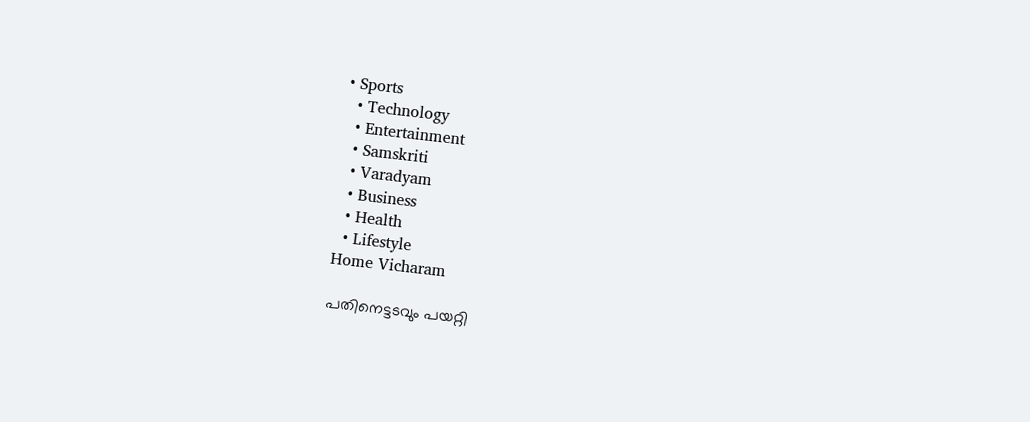• Sports
  • Technology
  • Entertainment
  • Samskriti
  • Varadyam
  • Business
  • Health
  • Lifestyle
Home Vicharam

പതിനെട്ടടവും പയറ്റി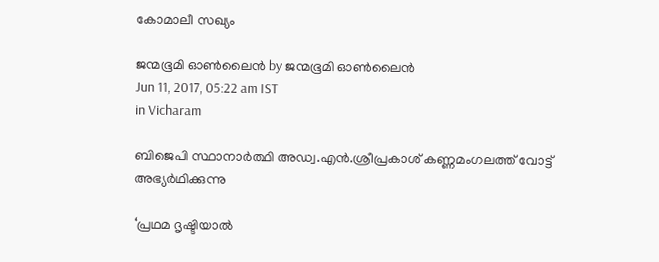കോമാലീ സഖ്യം

ജന്മഭൂമി ഓണ്‍ലൈന്‍ by ജന്മഭൂമി ഓണ്‍ലൈന്‍
Jun 11, 2017, 05:22 am IST
in Vicharam

ബിജെപി സ്ഥാനാര്‍ത്ഥി അഡ്വ.എന്‍.ശ്രീപ്രകാശ് കണ്ണമംഗലത്ത് വോട്ട് അഭ്യര്‍ഥിക്കുന്നു

‘പ്രഥമ ദൃഷ്ടിയാല്‍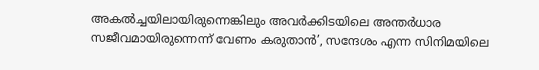അകല്‍ച്ചയിലായിരുന്നെങ്കിലും അവര്‍ക്കിടയിലെ അന്തര്‍ധാര സജീവമായിരുന്നെന്ന് വേണം കരുതാന്‍’, സന്ദേശം എന്ന സിനിമയിലെ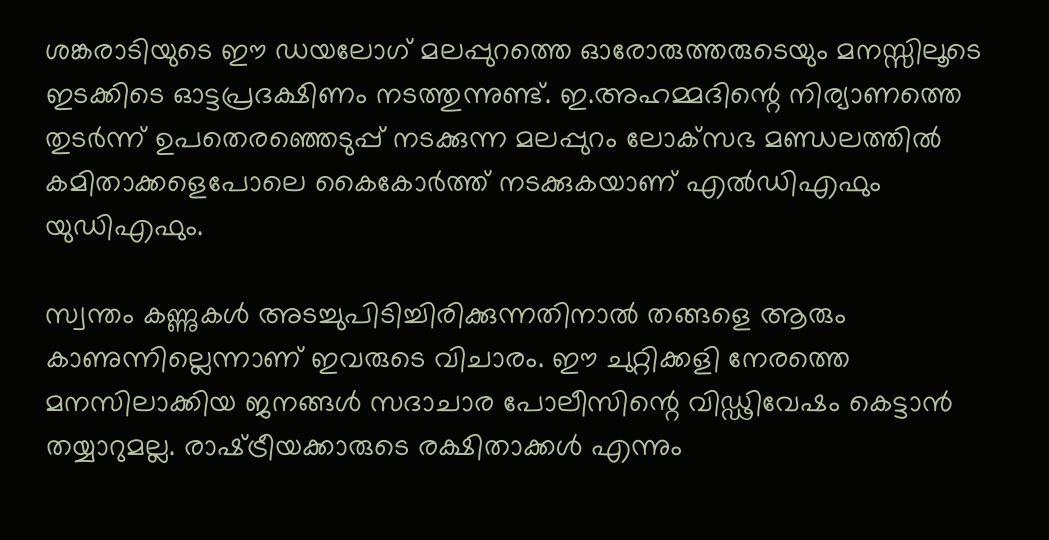ശങ്കരാടിയുടെ ഈ ഡയലോഗ് മലപ്പുറത്തെ ഓരോരുത്തരുടെയും മനസ്സിലൂടെ ഇടക്കിടെ ഓട്ടപ്രദക്ഷിണം നടത്തുന്നുണ്ട്. ഇ.അഹമ്മദിന്റെ നിര്യാണത്തെ തുടര്‍ന്ന് ഉപതെരഞ്ഞെടുപ്പ് നടക്കുന്ന മലപ്പുറം ലോക്‌സഭ മണ്ഡലത്തില്‍ കമിതാക്കളെപോലെ കൈകോര്‍ത്ത് നടക്കുകയാണ് എല്‍ഡിഎഫും യുഡിഎഫും.

സ്വന്തം കണ്ണുകള്‍ അടച്ചുപിടിച്ചിരിക്കുന്നതിനാല്‍ തങ്ങളെ ആരും കാണുന്നില്ലെന്നാണ് ഇവരുടെ വിചാരം. ഈ ചുറ്റിക്കളി നേരത്തെ മനസിലാക്കിയ ജനങ്ങള്‍ സദാചാര പോലീസിന്റെ വിഡ്ഢിവേഷം കെട്ടാന്‍ തയ്യാറുമല്ല. രാഷ്‌ട്രീയക്കാരുടെ രക്ഷിതാക്കള്‍ എന്നും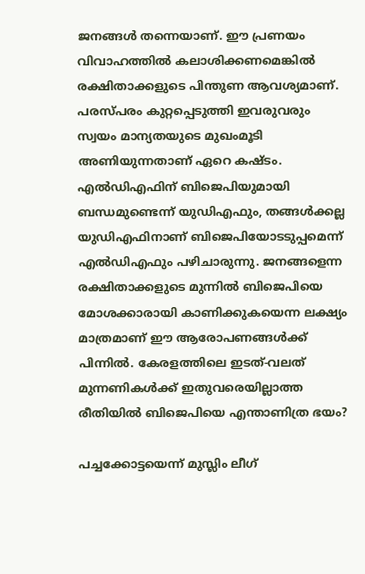ജനങ്ങള്‍ തന്നെയാണ്. ഈ പ്രണയം വിവാഹത്തില്‍ കലാശിക്കണമെങ്കില്‍ രക്ഷിതാക്കളുടെ പിന്തുണ ആവശ്യമാണ്. പരസ്പരം കുറ്റപ്പെടുത്തി ഇവരുവരും സ്വയം മാന്യതയുടെ മുഖംമൂടി അണിയുന്നതാണ് ഏറെ കഷ്ടം. എല്‍ഡിഎഫിന് ബിജെപിയുമായി ബന്ധമുണ്ടെന്ന് യുഡിഎഫും, തങ്ങള്‍ക്കല്ല യുഡിഎഫിനാണ് ബിജെപിയോടടുപ്പമെന്ന് എല്‍ഡിഎഫും പഴിചാരുന്നു. ജനങ്ങളെന്ന രക്ഷിതാക്കളുടെ മുന്നില്‍ ബിജെപിയെ മോശക്കാരായി കാണിക്കുകയെന്ന ലക്ഷ്യം മാത്രമാണ് ഈ ആരോപണങ്ങള്‍ക്ക് പിന്നില്‍. കേരളത്തിലെ ഇടത്-വലത് മുന്നണികള്‍ക്ക് ഇതുവരെയില്ലാത്ത രീതിയില്‍ ബിജെപിയെ എന്താണിത്ര ഭയം?

പച്ചക്കോട്ടയെന്ന് മുസ്ലിം ലീഗ്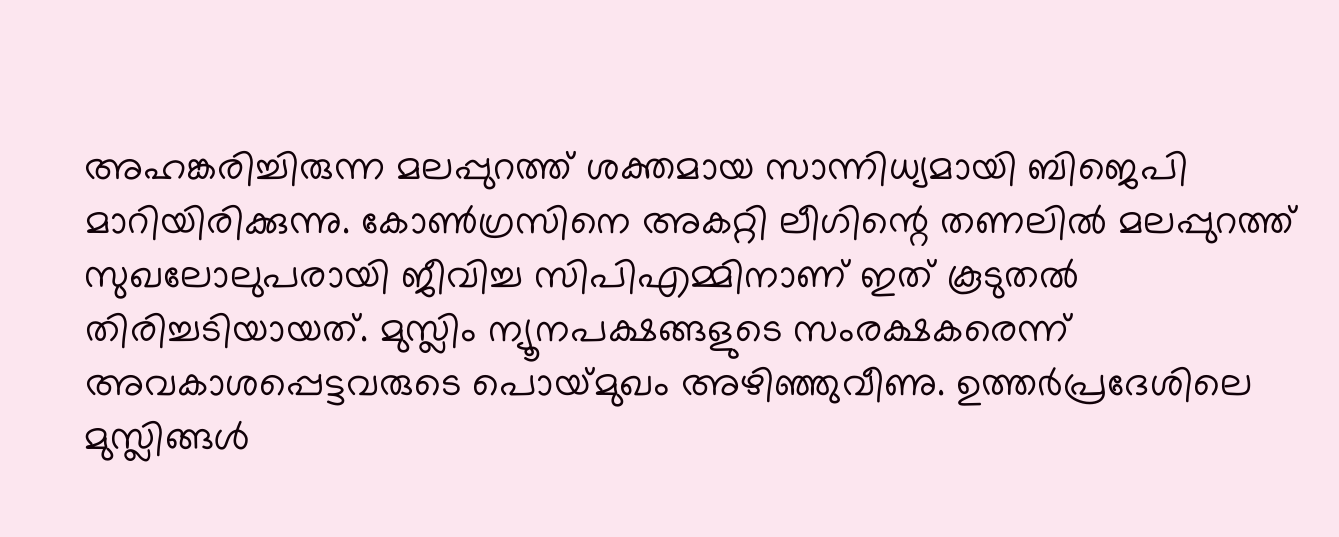അഹങ്കരിച്ചിരുന്ന മലപ്പുറത്ത് ശക്തമായ സാന്നിധ്യമായി ബിജെപി മാറിയിരിക്കുന്നു. കോണ്‍ഗ്രസിനെ അകറ്റി ലീഗിന്റെ തണലില്‍ മലപ്പുറത്ത് സുഖലോലുപരായി ജീവിച്ച സിപിഎമ്മിനാണ് ഇത് കൂടുതല്‍ തിരിച്ചടിയായത്. മുസ്ലിം ന്യൂനപക്ഷങ്ങളുടെ സംരക്ഷകരെന്ന് അവകാശപ്പെട്ടവരുടെ പൊയ്‌മുഖം അഴിഞ്ഞുവീണു. ഉത്തര്‍പ്രദേശിലെ മുസ്ലിങ്ങള്‍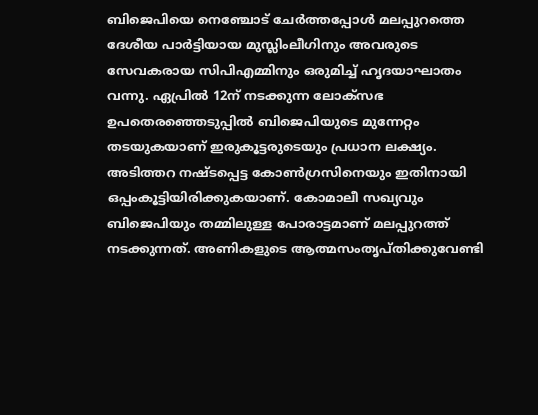ബിജെപിയെ നെഞ്ചോട് ചേര്‍ത്തപ്പോള്‍ മലപ്പുറത്തെ ദേശീയ പാര്‍ട്ടിയായ മുസ്ലിംലീഗിനും അവരുടെ സേവകരായ സിപിഎമ്മിനും ഒരുമിച്ച് ഹൃദയാഘാതം വന്നു. ഏപ്രില്‍ 12ന് നടക്കുന്ന ലോക്‌സഭ ഉപതെരഞ്ഞെടുപ്പില്‍ ബിജെപിയുടെ മുന്നേറ്റം തടയുകയാണ് ഇരുകൂട്ടരുടെയും പ്രധാന ലക്ഷ്യം. അടിത്തറ നഷ്ടപ്പെട്ട കോണ്‍ഗ്രസിനെയും ഇതിനായി ഒപ്പംകൂട്ടിയിരിക്കുകയാണ്. കോമാലീ സഖ്യവും ബിജെപിയും തമ്മിലുള്ള പോരാട്ടമാണ് മലപ്പുറത്ത് നടക്കുന്നത്. അണികളുടെ ആത്മസംതൃപ്തിക്കുവേണ്ടി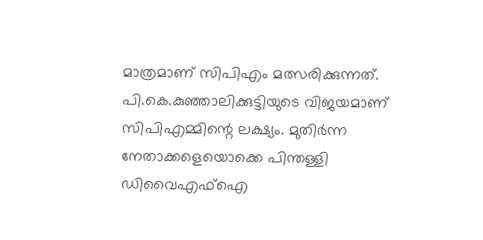മാത്രമാണ് സിപിഎം മത്സരിക്കുന്നത്. പി.കെ.കുഞ്ഞാലിക്കുട്ടിയുടെ വിജയമാണ് സിപിഎമ്മിന്റെ ലക്ഷ്യം. മുതിര്‍ന്ന നേതാക്കളെയൊക്കെ പിന്തള്ളി ഡിവൈഎഫ്‌ഐ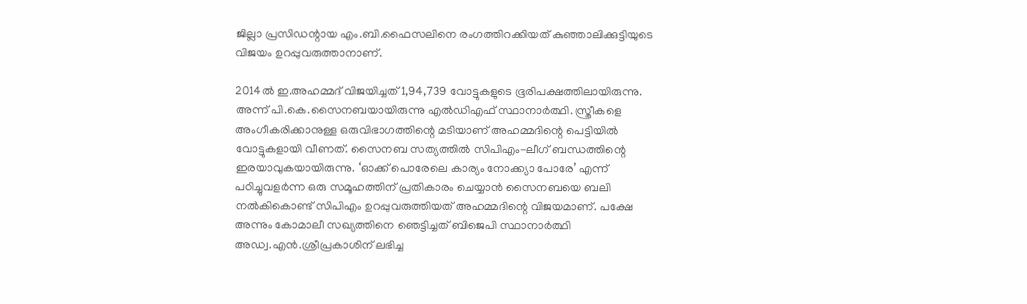ജില്ലാ പ്രസിഡന്റായ എം.ബി.ഫൈസലിനെ രംഗത്തിറക്കിയത് കുഞ്ഞാലിക്കുട്ടിയുടെ വിജയം ഉറപ്പുവരുത്താനാണ്.

2014ല്‍ ഇ.അഹമ്മദ് വിജയിച്ചത് 1,94,739 വോട്ടുകളുടെ ഭൂരിപക്ഷത്തിലായിരുന്നു. അന്ന് പി.കെ.സൈനബയായിരുന്നു എല്‍ഡിഎഫ് സ്ഥാനാര്‍ത്ഥി. സ്ത്രീകളെ അംഗീകരിക്കാനുള്ള ഒരുവിഭാഗത്തിന്റെ മടിയാണ് അഹമ്മദിന്റെ പെട്ടിയില്‍ വോട്ടുകളായി വീണത്. സൈനബ സത്യത്തില്‍ സിപിഎം-ലീഗ് ബന്ധത്തിന്റെ ഇരയാവുകയായിരുന്നു. ‘ഓക്ക് പൊരേലെ കാര്യം നോക്ക്യാ പോരേ’ എന്ന് പഠിച്ചുവളര്‍ന്ന ഒരു സമൂഹത്തിന് പ്രതികാരം ചെയ്യാന്‍ സൈനബയെ ബലി നല്‍കികൊണ്ട് സിപിഎം ഉറപ്പുവരുത്തിയത് അഹമ്മദിന്റെ വിജയമാണ്. പക്ഷേ അന്നും കോമാലീ സഖ്യത്തിനെ ഞെട്ടിച്ചത് ബിജെപി സ്ഥാനാര്‍ത്ഥി അഡ്വ.എന്‍.ശ്രീപ്രകാശിന് ലഭിച്ച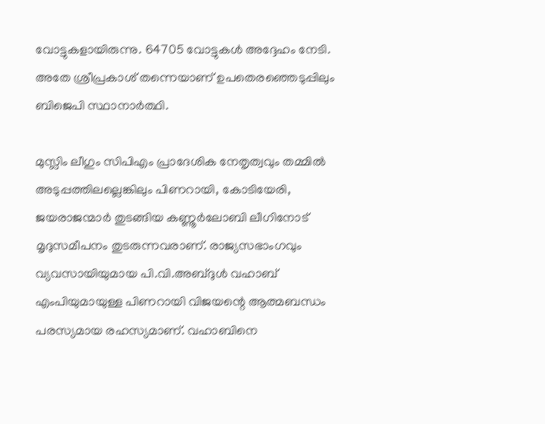വോട്ടുകളായിരുന്നു. 64705 വോട്ടുകള്‍ അദ്ദേഹം നേടി. അതേ ശ്രീപ്രകാശ് തന്നെയാണ് ഉപതെരഞ്ഞെടുപ്പിലും ബിജെപി സ്ഥാനാര്‍ത്ഥി.

മുസ്ലിം ലീഗും സിപിഎം പ്രാദേശിക നേതൃത്വവും തമ്മില്‍ അടുപ്പത്തിലല്ലെങ്കിലും പിണറായി, കോടിയേരി, ജയരാജന്മാര്‍ തുടങ്ങിയ കണ്ണൂര്‍ലോബി ലീഗിനോട് മൃദുസമീപനം തുടരുന്നവരാണ്. രാജ്യസഭാംഗവും വ്യവസായിയുമായ പി.വി.അബ്ദുള്‍ വഹാബ് എംപിയുമായുള്ള പിണറായി വിജയന്റെ ആത്മബന്ധം പരസ്യമായ രഹസ്യമാണ്. വഹാബിനെ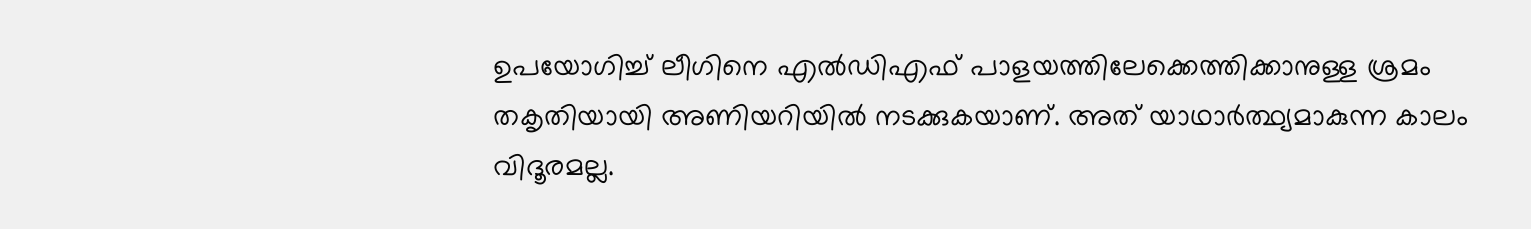ഉപയോഗിച്ച് ലീഗിനെ എല്‍ഡിഎഫ് പാളയത്തിലേക്കെത്തിക്കാനുള്ള ശ്രമം തകൃതിയായി അണിയറിയില്‍ നടക്കുകയാണ്. അത് യാഥാര്‍ത്ഥ്യമാകുന്ന കാലം വിദൂരമല്ല.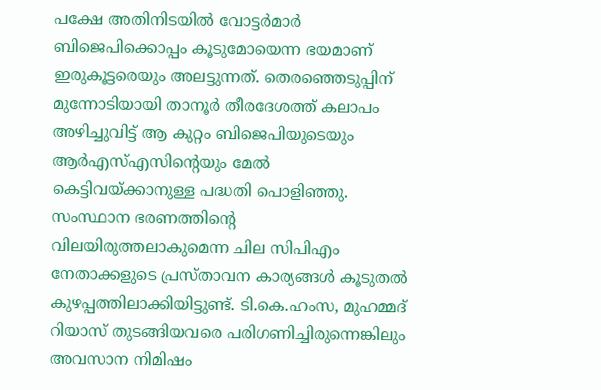പക്ഷേ അതിനിടയില്‍ വോട്ടര്‍മാര്‍ ബിജെപിക്കൊപ്പം കൂടുമോയെന്ന ഭയമാണ് ഇരുകൂട്ടരെയും അലട്ടുന്നത്. തെരഞ്ഞെടുപ്പിന് മുന്നോടിയായി താനൂര്‍ തീരദേശത്ത് കലാപം അഴിച്ചുവിട്ട് ആ കുറ്റം ബിജെപിയുടെയും ആര്‍എസ്എസിന്റെയും മേല്‍ കെട്ടിവയ്‌ക്കാനുള്ള പദ്ധതി പൊളിഞ്ഞു. സംസ്ഥാന ഭരണത്തിന്റെ വിലയിരുത്തലാകുമെന്ന ചില സിപിഎം നേതാക്കളുടെ പ്രസ്താവന കാര്യങ്ങള്‍ കൂടുതല്‍ കുഴപ്പത്തിലാക്കിയിട്ടുണ്ട്. ടി.കെ.ഹംസ, മുഹമ്മദ് റിയാസ് തുടങ്ങിയവരെ പരിഗണിച്ചിരുന്നെങ്കിലും അവസാന നിമിഷം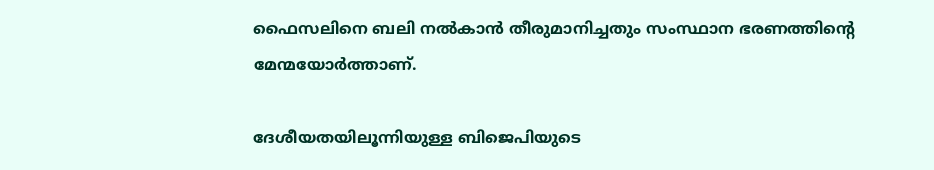ഫൈസലിനെ ബലി നല്‍കാന്‍ തീരുമാനിച്ചതും സംസ്ഥാന ഭരണത്തിന്റെ മേന്മയോര്‍ത്താണ്.

ദേശീയതയിലൂന്നിയുള്ള ബിജെപിയുടെ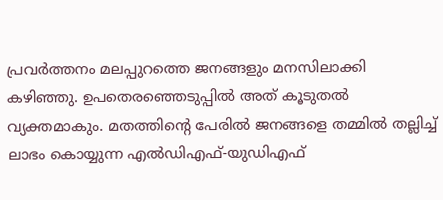പ്രവര്‍ത്തനം മലപ്പുറത്തെ ജനങ്ങളും മനസിലാക്കി കഴിഞ്ഞു. ഉപതെരഞ്ഞെടുപ്പില്‍ അത് കൂടുതല്‍ വ്യക്തമാകും. മതത്തിന്റെ പേരില്‍ ജനങ്ങളെ തമ്മില്‍ തല്ലിച്ച് ലാഭം കൊയ്യുന്ന എല്‍ഡിഎഫ്-യുഡിഎഫ്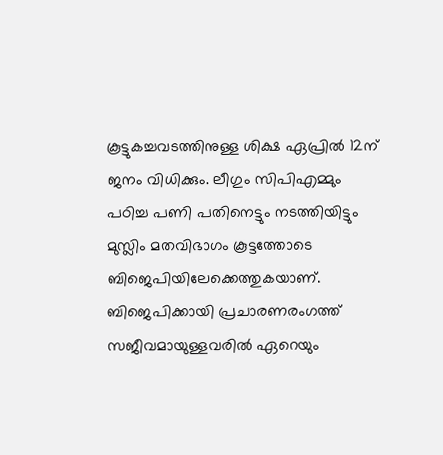കൂട്ടുകച്ചവടത്തിനുള്ള ശിക്ഷ ഏപ്രില്‍ 12ന് ജനം വിധിക്കും. ലീഗും സിപിഎമ്മും പഠിച്ച പണി പതിനെട്ടും നടത്തിയിട്ടും മുസ്ലിം മതവിഭാഗം കൂട്ടത്തോടെ ബിജെപിയിലേക്കെത്തുകയാണ്. ബിജെപിക്കായി പ്രചാരണരംഗത്ത് സജീവമായുള്ളവരില്‍ ഏറെയും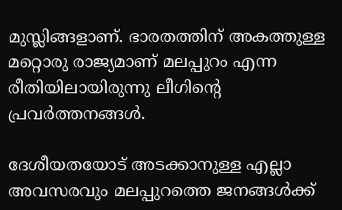മുസ്ലിങ്ങളാണ്. ഭാരതത്തിന് അകത്തുള്ള മറ്റൊരു രാജ്യമാണ് മലപ്പുറം എന്ന രീതിയിലായിരുന്നു ലീഗിന്റെ പ്രവര്‍ത്തനങ്ങള്‍.

ദേശീയതയോട് അടക്കാനുള്ള എല്ലാ അവസരവും മലപ്പുറത്തെ ജനങ്ങള്‍ക്ക്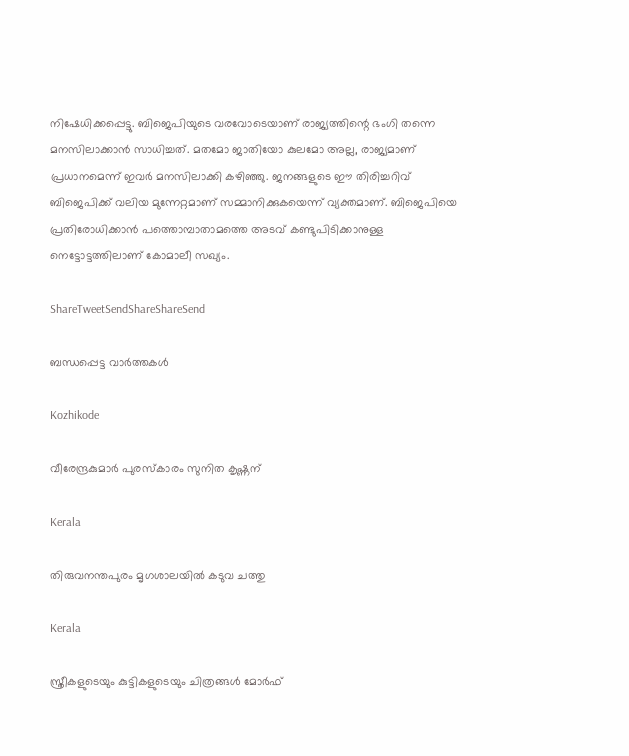നിഷേധിക്കപ്പെട്ടു. ബിജെപിയുടെ വരവോടെയാണ് രാജ്യത്തിന്റെ ഭംഗി തന്നെ മനസിലാക്കാന്‍ സാധിച്ചത്. മതമോ ജാതിയോ കുലമോ അല്ല, രാജ്യമാണ് പ്രധാനമെന്ന് ഇവര്‍ മനസിലാക്കി കഴിഞ്ഞു. ജനങ്ങളുടെ ഈ തിരിച്ചറിവ് ബിജെപിക്ക് വലിയ മുന്നേറ്റമാണ് സമ്മാനിക്കുകയെന്ന് വ്യക്തമാണ്. ബിജെപിയെ പ്രതിരോധിക്കാന്‍ പത്തൊമ്പാതാമത്തെ അടവ് കണ്ടുപിടിക്കാനുള്ള നെട്ടോട്ടത്തിലാണ് കോമാലീ സഖ്യം.

ShareTweetSendShareShareSend

ബന്ധപ്പെട്ട വാര്‍ത്തകള്‍

Kozhikode

വീരേന്ദ്രകുമാര്‍ പുരസ്‌കാരം സുനിത കൃഷ്ണന്

Kerala

തിരുവനന്തപുരം മൃഗശാലയില്‍ കടുവ ചത്തു

Kerala

സ്ത്രീകളുടെയും കുട്ടികളുടെയും ചിത്രങ്ങൾ മോർഫ്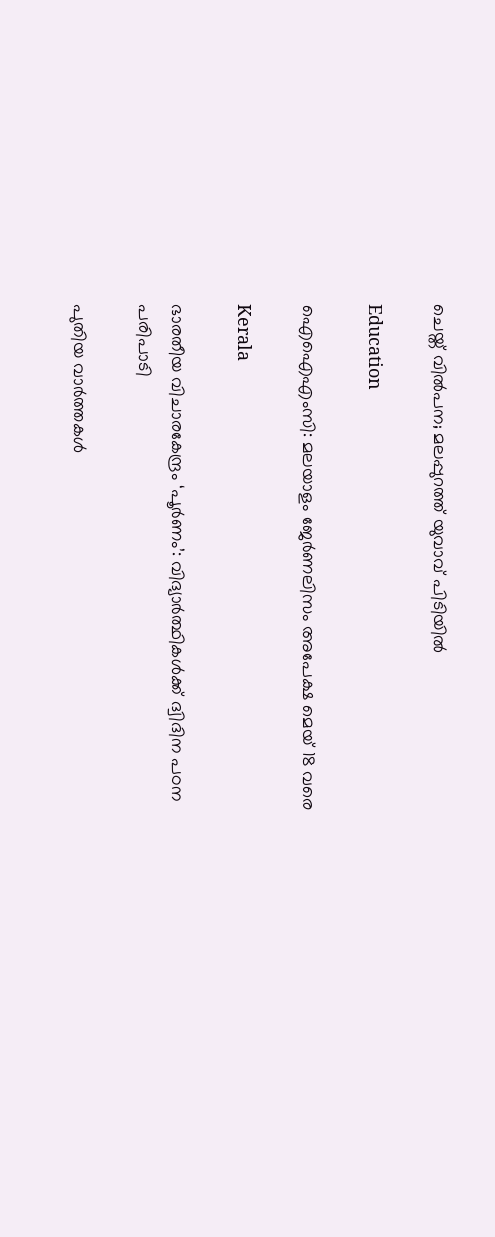ചെയ്ത് വിൽപന; മലപ്പുറത്ത് യുവാവ് പിടിയിൽ

Education

ഐഐഎംസി: മലയാളം ജേര്‍ണലിസം അപേക്ഷ മെയ് 18 വരെ

Kerala

ഭാരതീയ വിചാരകേന്ദ്രം ‘പൂര്‍ണം’: വിദ്യാര്‍ത്ഥികള്‍ക്ക് ദ്വിദിന പഠന പരിപാടി

പുതിയ വാര്‍ത്തകള്‍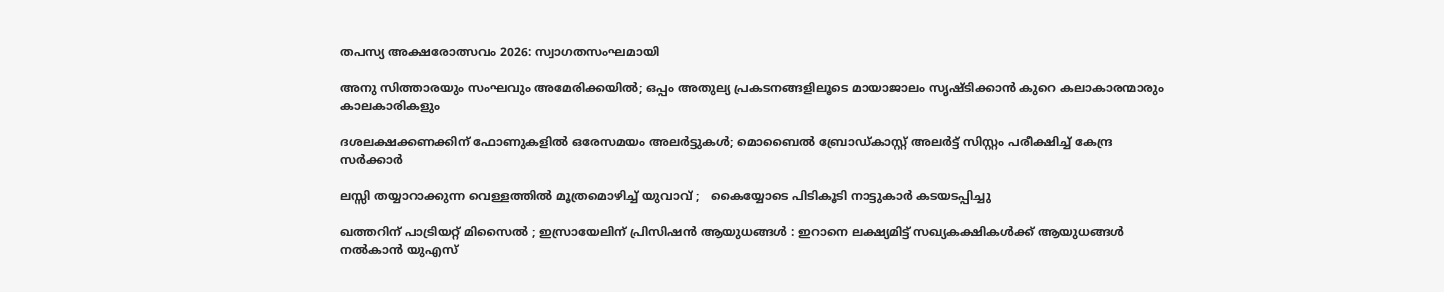തപസ്യ അക്ഷരോത്സവം 2026: സ്വാഗതസംഘമായി

അനു സിത്താരയും സംഘവും അമേരിക്കയിൽ; ഒപ്പം അതുല്യ പ്രകടനങ്ങളിലൂടെ മായാജാലം സൃഷ്‌ടിക്കാൻ കുറെ കലാകാരന്മാരും കാലകാരികളും

ദശലക്ഷക്കണക്കിന് ഫോണുകളിൽ ഒരേസമയം അലർട്ടുകൾ; മൊബൈൽ ബ്രോഡ്കാസ്റ്റ് അലർട്ട് സിസ്റ്റം പരീക്ഷിച്ച് കേന്ദ്ര സർക്കാർ

ലസ്സി തയ്യാറാക്കുന്ന വെള്ളത്തിൽ മൂത്രമൊഴിച്ച് യുവാവ് ;   കൈയ്യോടെ പിടികൂടി നാട്ടുകാർ കടയടപ്പിച്ചു

ഖത്തറിന് പാട്രിയറ്റ് മിസൈൽ ; ഇസ്രായേലിന് പ്രിസിഷൻ ആയുധങ്ങൾ : ഇറാനെ ലക്ഷ്യമിട്ട് സഖ്യകക്ഷികൾക്ക് ആയുധങ്ങൾ നൽകാൻ യുഎസ്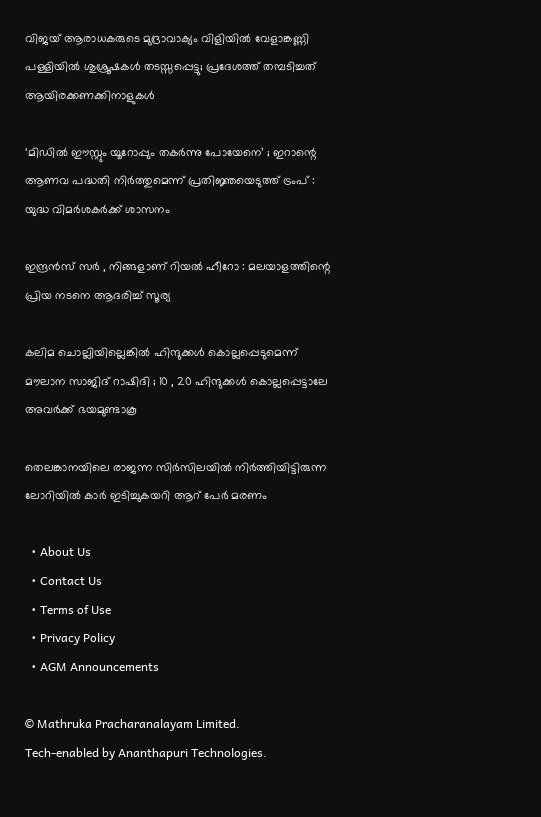വിജയ് ആരാധകരുടെ മുദ്രാവാക്യം വിളിയിൽ വേളാങ്കണ്ണി പള്ളിയിൽ ശുശ്രൂഷകൾ തടസ്സപ്പെട്ടു; പ്രദേശത്ത് തമ്പടിച്ചത് ആയിരക്കണക്കിനാളുകൾ

‘മിഡിൽ ഈസ്റ്റും യൂറോപ്പും തകർന്നു പോയേനെ’ ; ഇറാന്റെ ആണവ പദ്ധതി നിർത്തുമെന്ന് പ്രതിജ്ഞയെടുത്ത് ട്രംപ് : യുദ്ധ വിമർശകർക്ക് ശാസനം

ഇന്ദ്രൻസ് സർ , നിങ്ങളാണ് റിയൽ ഹീറോ : മലയാളത്തിന്റെ പ്രിയ നടനെ ആദരിച്ച് സൂര്യ

കലിമ ചൊല്ലിയില്ലെങ്കിൽ ഹിന്ദുക്കൾ കൊല്ലപ്പെടുമെന്ന് മൗലാന സാജിദ് റാഷിദി ; 10 , 20 ഹിന്ദുക്കൾ കൊല്ലപ്പെട്ടാലേ അവർക്ക് ഭയമുണ്ടാകൂ

തെലങ്കാനയിലെ രാജന്ന സിർസിലയിൽ നിർത്തിയിട്ടിരുന്ന ലോറിയിൽ കാർ ഇടിച്ചുകയറി ആറ് പേർ മരണം

  • About Us
  • Contact Us
  • Terms of Use
  • Privacy Policy
  • AGM Announcements

© Mathruka Pracharanalayam Limited.
Tech-enabled by Ananthapuri Technologies.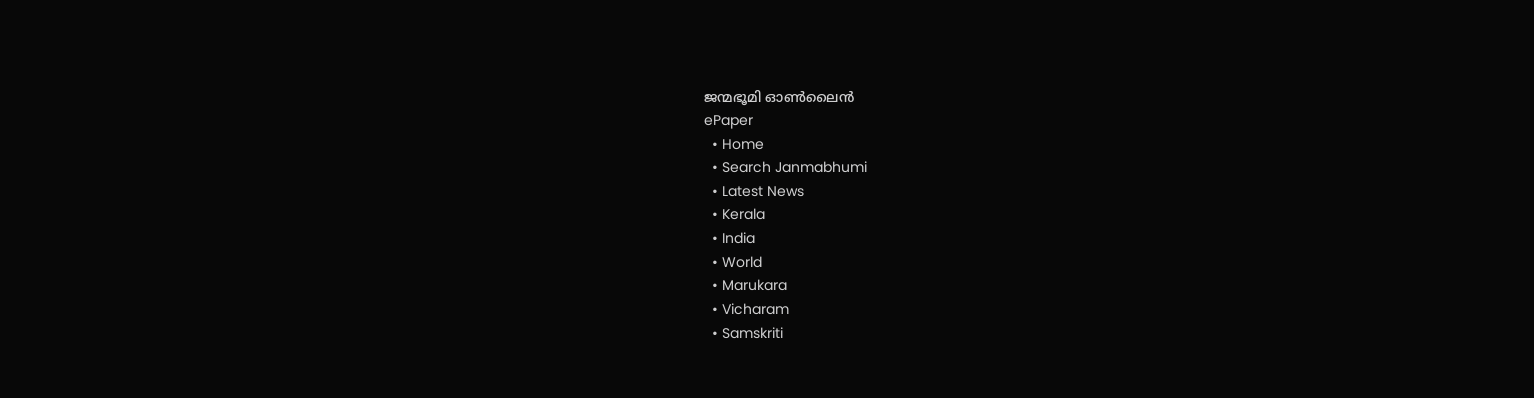ജന്മഭൂമി ഓണ്‍ലൈന്‍
ePaper
  • Home
  • Search Janmabhumi
  • Latest News
  • Kerala
  • India
  • World
  • Marukara
  • Vicharam
  • Samskriti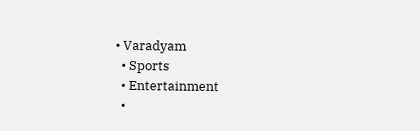• Varadyam
  • Sports
  • Entertainment
  •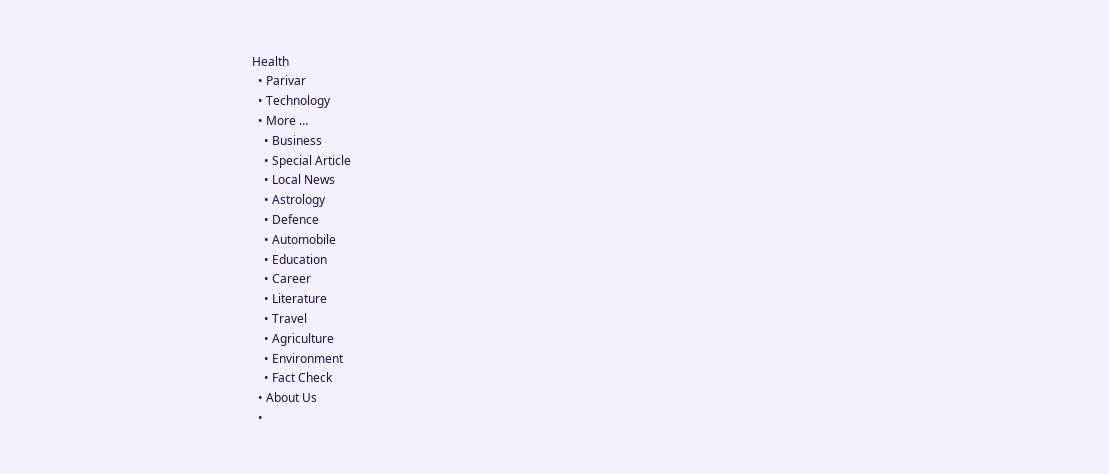Health
  • Parivar
  • Technology
  • More …
    • Business
    • Special Article
    • Local News
    • Astrology
    • Defence
    • Automobile
    • Education
    • Career
    • Literature
    • Travel
    • Agriculture
    • Environment
    • Fact Check
  • About Us
  •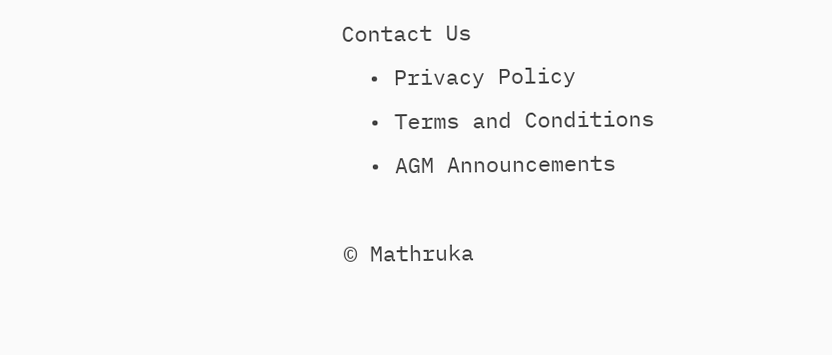Contact Us
  • Privacy Policy
  • Terms and Conditions
  • AGM Announcements

© Mathruka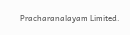Pracharanalayam Limited.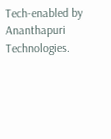Tech-enabled by Ananthapuri Technologies.